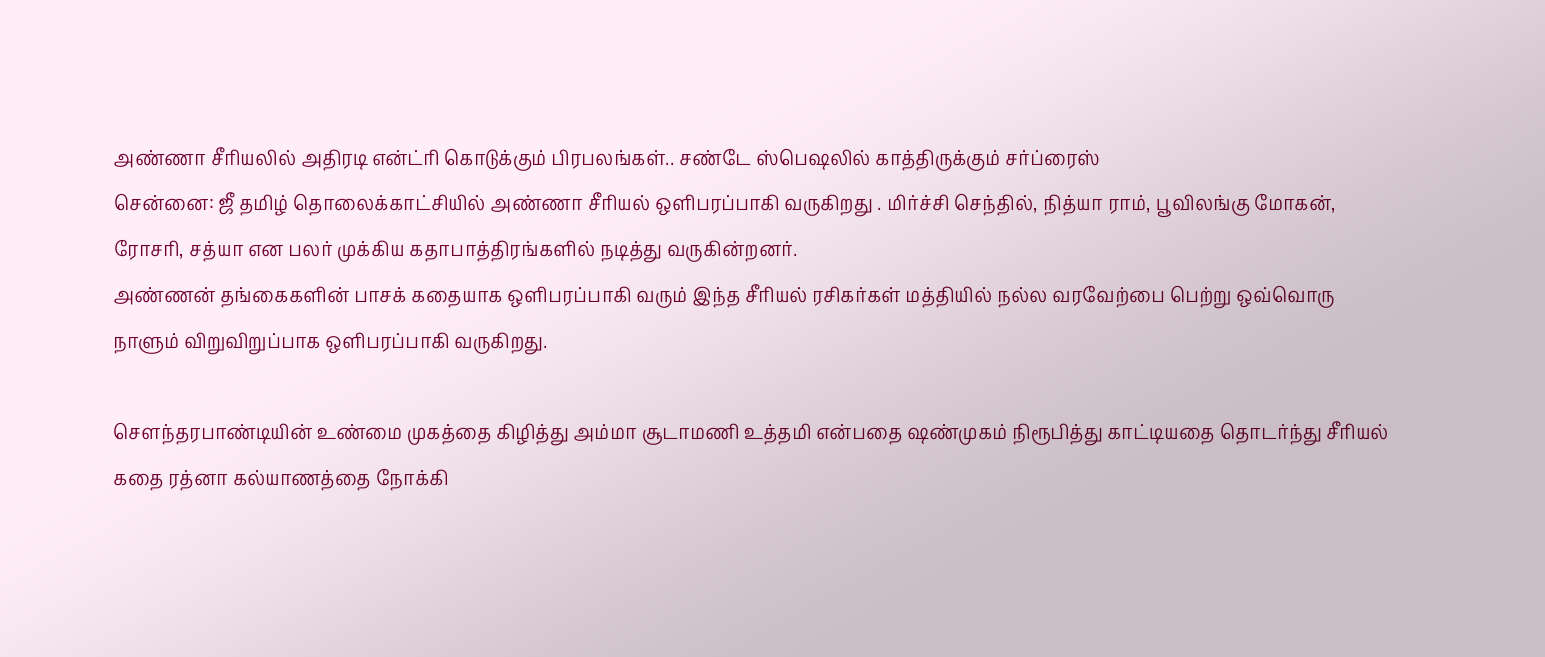அண்ணா சீரியலில் அதிரடி என்ட்ரி கொடுக்கும் பிரபலங்கள்.. சண்டே ஸ்பெஷலில் காத்திருக்கும் சர்ப்ரைஸ்
சென்னை: ஜீ தமிழ் தொலைக்காட்சியில் அண்ணா சீரியல் ஒளிபரப்பாகி வருகிறது . மிர்ச்சி செந்தில், நித்யா ராம், பூவிலங்கு மோகன், ரோசரி, சத்யா என பலர் முக்கிய கதாபாத்திரங்களில் நடித்து வருகின்றனர்.
அண்ணன் தங்கைகளின் பாசக் கதையாக ஒளிபரப்பாகி வரும் இந்த சீரியல் ரசிகர்கள் மத்தியில் நல்ல வரவேற்பை பெற்று ஒவ்வொரு நாளும் விறுவிறுப்பாக ஒளிபரப்பாகி வருகிறது.

சௌந்தரபாண்டியின் உண்மை முகத்தை கிழித்து அம்மா சூடாமணி உத்தமி என்பதை ஷண்முகம் நிரூபித்து காட்டியதை தொடர்ந்து சீரியல் கதை ரத்னா கல்யாணத்தை நோக்கி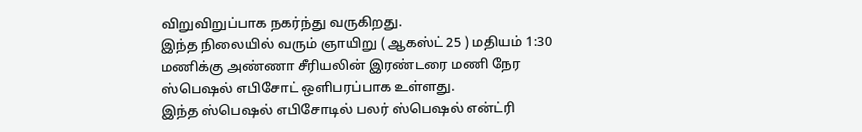விறுவிறுப்பாக நகர்ந்து வருகிறது.
இந்த நிலையில் வரும் ஞாயிறு ( ஆகஸ்ட் 25 ) மதியம் 1:30 மணிக்கு அண்ணா சீரியலின் இரண்டரை மணி நேர ஸ்பெஷல் எபிசோட் ஒளிபரப்பாக உள்ளது.
இந்த ஸ்பெஷல் எபிசோடில் பலர் ஸ்பெஷல் என்ட்ரி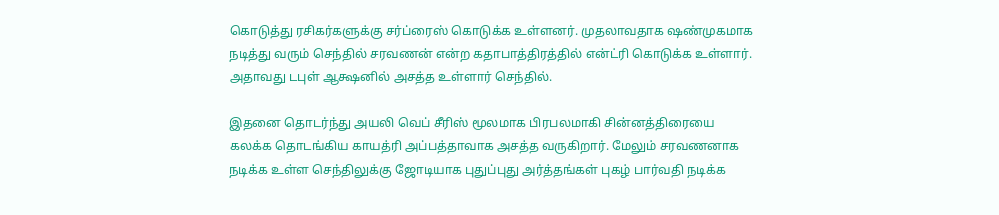கொடுத்து ரசிகர்களுக்கு சர்ப்ரைஸ் கொடுக்க உள்ளனர். முதலாவதாக ஷண்முகமாக நடித்து வரும் செந்தில் சரவணன் என்ற கதாபாத்திரத்தில் என்ட்ரி கொடுக்க உள்ளார். அதாவது டபுள் ஆக்ஷனில் அசத்த உள்ளார் செந்தில்.

இதனை தொடர்ந்து அயலி வெப் சீரிஸ் மூலமாக பிரபலமாகி சின்னத்திரையை கலக்க தொடங்கிய காயத்ரி அப்பத்தாவாக அசத்த வருகிறார். மேலும் சரவணனாக நடிக்க உள்ள செந்திலுக்கு ஜோடியாக புதுப்புது அர்த்தங்கள் புகழ் பார்வதி நடிக்க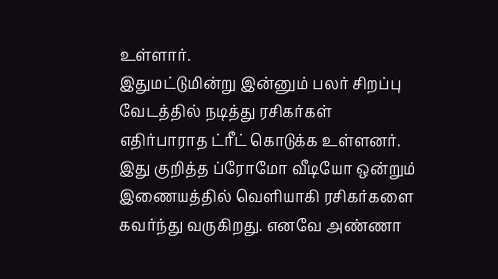உள்ளார்.
இதுமட்டுமின்று இன்னும் பலர் சிறப்பு வேடத்தில் நடித்து ரசிகர்கள் எதிர்பாராத ட்ரீட் கொடுக்க உள்ளனர். இது குறித்த ப்ரோமோ வீடியோ ஒன்றும் இணையத்தில் வெளியாகி ரசிகர்களை கவர்ந்து வருகிறது. எனவே அண்ணா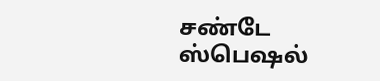சண்டே ஸ்பெஷல்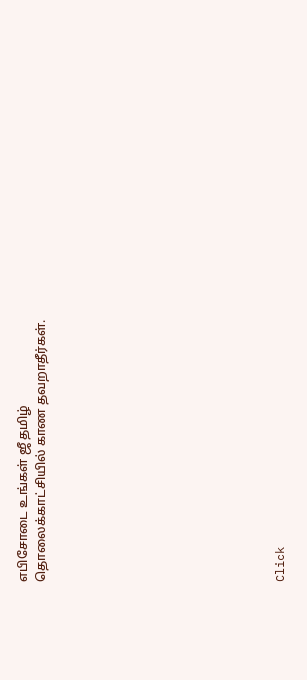எபிசோடை உங்கள் ஜீ தமிழ் தொலைக்காட்சியில் காண தவறாதீர்கள்.












Click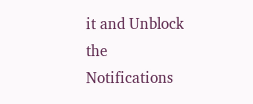it and Unblock the Notifications